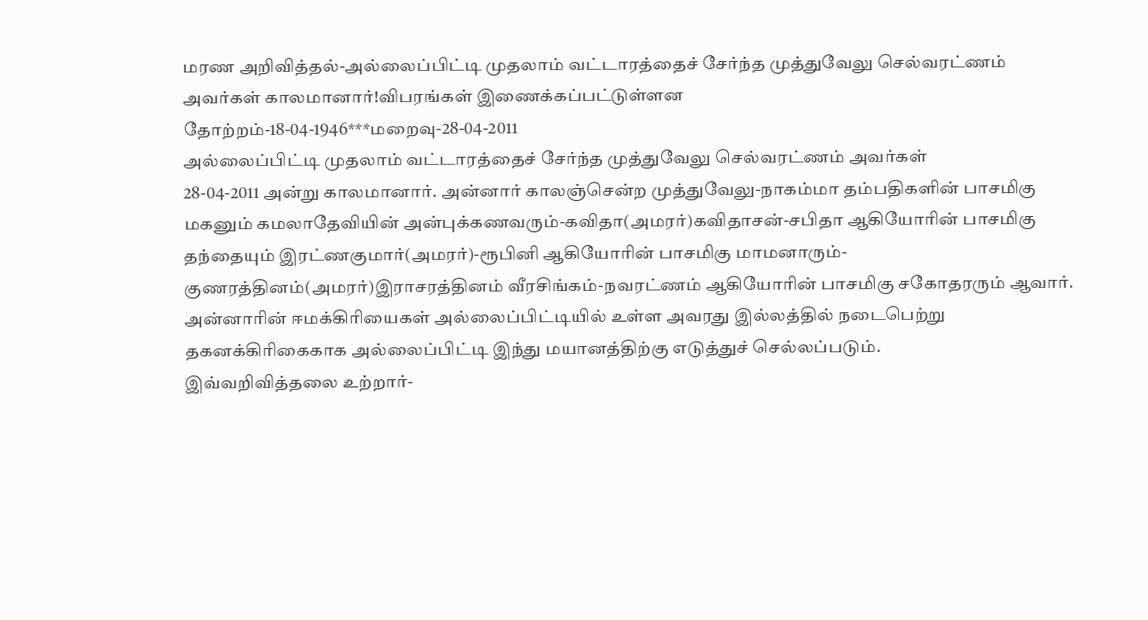மரண அறிவித்தல்-அல்லைப்பிட்டி முதலாம் வட்டாரத்தைச் சேர்ந்த முத்துவேலு செல்வரட்ணம் அவர்கள் காலமானார்!விபரங்கள் இணைக்கப்பட்டுள்ளன
தோற்றம்-18-04-1946***மறைவு-28-04-2011
அல்லைப்பிட்டி முதலாம் வட்டாரத்தைச் சேர்ந்த முத்துவேலு செல்வரட்ணம் அவர்கள்
28-04-2011 அன்று காலமானார். அன்னார் காலஞ்சென்ற முத்துவேலு-நாகம்மா தம்பதிகளின் பாசமிகு மகனும் கமலாதேவியின் அன்புக்கணவரும்-கவிதா(அமரர்)கவிதாசன்-சபிதா ஆகியோரின் பாசமிகு தந்தையும் இரட்ணகுமார்(அமரர்)-ரூபினி ஆகியோரின் பாசமிகு மாமனாரும்-குணரத்தினம்(அமரர்)இராசரத்தினம் வீரசிங்கம்-நவரட்ணம் ஆகியோரின் பாசமிகு சகோதரரும் ஆவார்.
அன்னாரின் ஈமக்கிரியைகள் அல்லைப்பிட்டியில் உள்ள அவரது இல்லத்தில் நடைபெற்று தகனக்கிரிகைகாக அல்லைப்பிட்டி இந்து மயானத்திற்கு எடுத்துச் செல்லப்படும்.
இவ்வறிவித்தலை உற்றார்-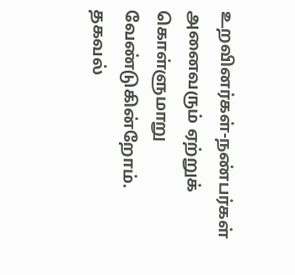உறவினர்கள்-நண்பர்கள் அனைவரும் ஏற்றுக் கொள்ளுமாறு வேண்டுகின்றோம்.
தகவல்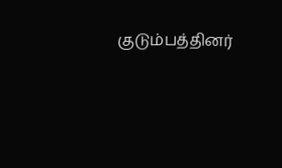குடும்பத்தினர்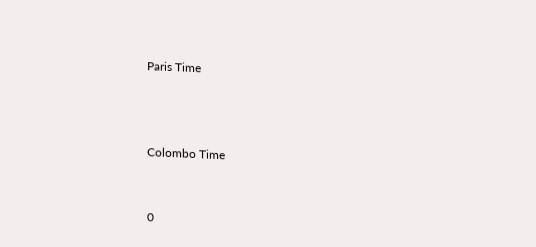Paris Time



Colombo Time


0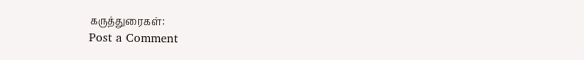கருத்துரைகள்:
Post a Comment